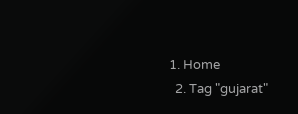1. Home
  2. Tag "gujarat"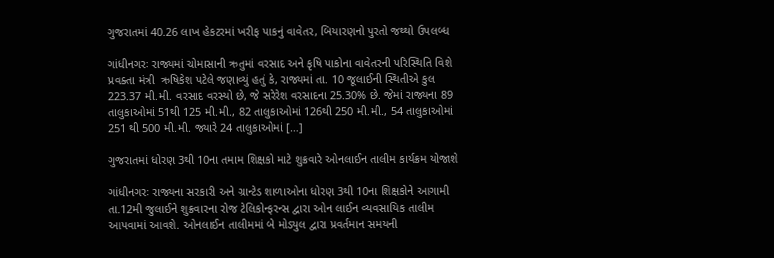ગુજરાતમાં 40.26 લાખ હેકટરમાં ખરીફ પાકનું વાવેતર, બિયારણનો પુરતો જથ્થો ઉપલબ્ધ

ગાંધીનગરઃ રાજ્યમાં ચોમાસાની ઋતુમાં વરસાદ અને કૃષિ પાકોના વાવેતરની પરિસ્થિતિ વિશે પ્રવક્તા મંત્રી  ઋષિકેશ પટેલે જણાવ્યું હતું કે, રાજ્યમાં તા. 10 જૂલાઈની સ્થિતીએ કુલ 223.37 મી.મી. વરસાદ વરસ્યો છે, જે સરેરેશ વરસાદના 25.30% છે. જેમાં રાજ્યના 89 તાલુકાઓમાં 51થી 125 મી.મી., 82 તાલુકાઓમાં 126થી 250 મી.મી., 54 તાલુકાઓમાં 251 થી 500 મી.મી. જ્યારે 24 તાલુકાઓમાં […]

ગુજરાતમાં ધોરણ 3થી 10ના તમામ શિક્ષકો માટે શુક્રવારે ઓનલાઈન તાલીમ કાર્યક્રમ યોજાશે

ગાંધીનગરઃ રાજ્યના સરકારી અને ગ્રાન્ટેડ શાળાઓના ધોરણ 3થી 10ના શિક્ષકોને આગામી તા.12મી જુલાઈને શુક્રવારના રોજ ટેલિકોન્ફરન્સ દ્વારા ઓન લાઈન વ્યવસાયિક તાલીમ આપવામાં આવશે. ઓનલાઈન તાલીમમાં બે મોડ્યુલ દ્વારા પ્રવર્તમાન સમયની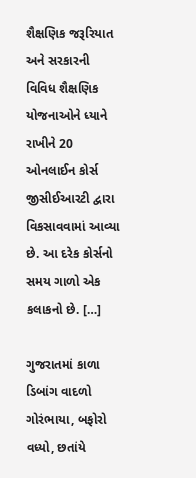શૈક્ષણિક જરૂરિયાત અને સરકારની વિવિધ શૈક્ષણિક યોજનાઓને ધ્યાને રાખીને 20 ઓનલાઈન કોર્સ જીસીઈઆરટી દ્વારા વિકસાવવામાં આવ્યા છે. આ દરેક કોર્સનો સમય ગાળો એક કલાકનો છે. […]

ગુજરાતમાં કાળા ડિબાંગ વાદળો ગોરંભાયા, બફોરો વધ્યો, છતાંયે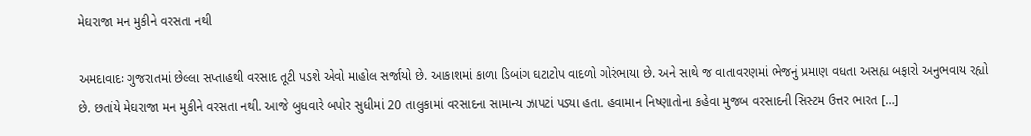મેઘરાજા મન મુકીને વરસતા નથી

અમદાવાદઃ ગુજરાતમાં છેલ્લા સપ્તાહથી વરસાદ તૂટી પડશે એવો માહોલ સર્જાયો છે. આકાશમાં કાળા ડિબાંગ ઘટાટોપ વાદળો ગોરંભાયા છે. અને સાથે જ વાતાવરણમાં ભેજનું પ્રમાણ વધતા અસહ્ય બફારો અનુભવાય રહ્યો છે. છતાંયે મેઘરાજા મન મુકીને વરસતા નથી. આજે બુધવારે બપોર સુધીમાં 20 તાલુકામાં વરસાદના સામાન્ય ઝાપટાં પડ્યા હતા. હવામાન નિષ્ણાતોના કહેવા મુજબ વરસાદની સિસ્ટમ ઉત્તર ભારત […]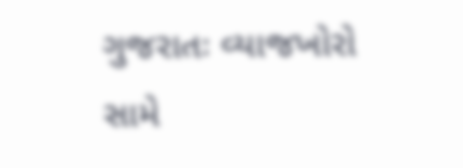ગુજરાતઃ વ્યાજખોરો સામે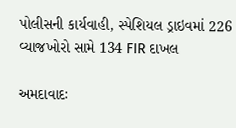પોલીસની કાર્યવાહી, સ્પેશિયલ ડ્રાઇવમાં 226 વ્યાજખોરો સામે 134 FIR દાખલ

અમદાવાદઃ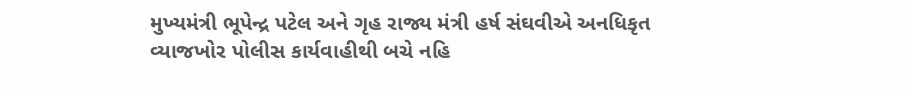મુખ્યમંત્રી ભૂપેન્દ્ર પટેલ અને ગૃહ રાજ્ય મંત્રી હર્ષ સંઘવીએ અનધિકૃત વ્યાજખોર પોલીસ કાર્યવાહીથી બચે નહિ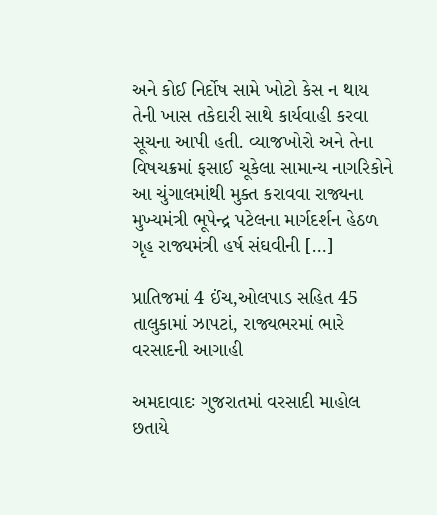અને કોઈ નિર્દોષ સામે ખોટો કેસ ન થાય તેની ખાસ તકેદારી સાથે કાર્યવાહી કરવા સૂચના આપી હતી. વ્યાજખોરો અને તેના વિષચક્રમાં ફસાઈ ચૂકેલા સામાન્ય નાગરિકોને આ ચુંગાલમાંથી મુક્ત કરાવવા રાજ્યના મુખ્યમંત્રી ભૂપેન્દ્ર પટેલના માર્ગદર્શન હેઠળ ગૃહ રાજ્યમંત્રી હર્ષ સંઘવીની […]

પ્રાતિજમાં 4 ઈંચ,ઓલપાડ સહિત 45 તાલુકામાં ઝાપટાં, રાજ્યભરમાં ભારે વરસાદની આગાહી

અમદાવાદઃ ગુજરાતમાં વરસાદી માહોલ છતાયે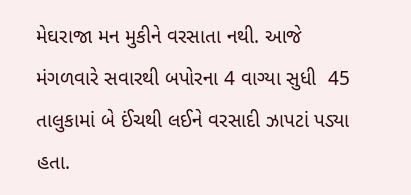મેઘરાજા મન મુકીને વરસાતા નથી. આજે મંગળવારે સવારથી બપોરના 4 વાગ્યા સુધી  45 તાલુકામાં બે ઈંચથી લઈને વરસાદી ઝાપટાં પડ્યા હતા.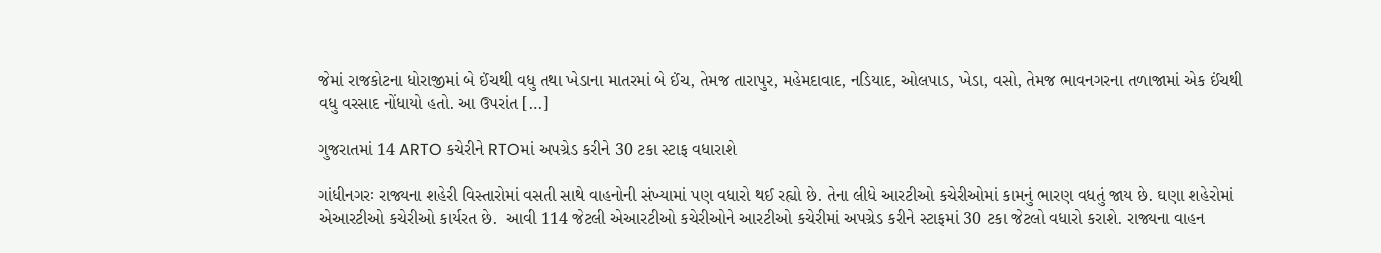જેમાં રાજકોટના ધોરાજીમાં બે ઈંચથી વધુ તથા ખેડાના માતરમાં બે ઈંચ, તેમજ તારાપુર, મહેમદાવાદ, નડિયાદ, ઓલપાડ, ખેડા, વસો, તેમજ ભાવનગરના તળાજામાં એક ઈંચથી વધુ વરસાદ નોંધાયો હતો. આ ઉપરાંત […]

ગુજરાતમાં 14 ARTO કચેરીને RTOમાં અપગ્રેડ કરીને 30 ટકા સ્ટાફ વધારાશે

ગાંધીનગરઃ રાજ્યના શહેરી વિસ્તારોમાં વસતી સાથે વાહનોની સંખ્યામાં પણ વધારો થઈ રહ્યો છે. તેના લીધે આરટીઓ કચેરીઓમાં કામનું ભારણ વધતું જાય છે. ઘણા શહેરોમાં એઆરટીઓ કચેરીઓ કાર્યરત છે.  આવી 114 જેટલી એઆરટીઓ કચેરીઓને આરટીઓ કચેરીમાં અપગ્રેડ કરીને સ્ટાફમાં 30 ટકા જેટલો વધારો કરાશે. રાજ્યના વાહન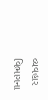વ્યવહાર વિભાગના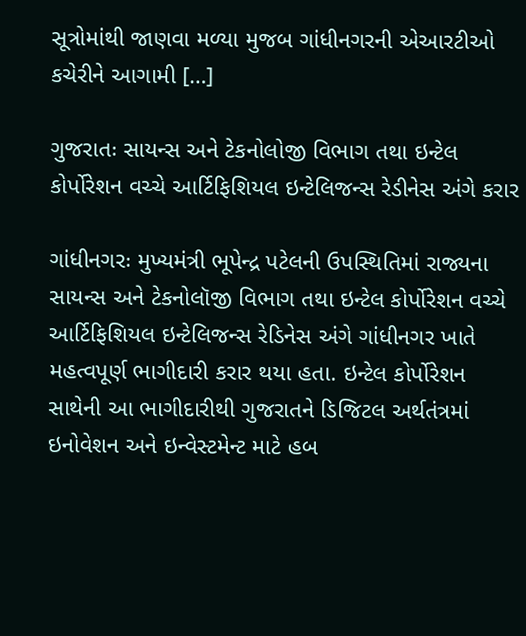સૂત્રોમાંથી જાણવા મળ્યા મુજબ ગાંધીનગરની એઆરટીઓ કચેરીને આગામી […]

ગુજરાતઃ સાયન્સ અને ટેકનોલોજી વિભાગ તથા ઇન્ટેલ કોર્પોરેશન વચ્ચે આર્ટિફિશિયલ ઇન્ટેલિજન્સ રેડીનેસ અંગે કરાર

ગાંધીનગરઃ મુખ્યમંત્રી ભૂપેન્દ્ર પટેલની ઉપસ્થિતિમાં રાજ્યના સાયન્સ અને ટેકનોલૉજી વિભાગ તથા ઇન્ટેલ કોર્પોરેશન વચ્ચે આર્ટિફિશિયલ ઇન્ટેલિજન્સ રેડિનેસ અંગે ગાંધીનગર ખાતે મહત્વપૂર્ણ ભાગીદારી કરાર થયા હતા. ઇન્ટેલ કોર્પોરેશન સાથેની આ ભાગીદારીથી ગુજરાતને ડિજિટલ અર્થતંત્રમાં ઇનોવેશન અને ઇન્વેસ્ટમેન્ટ માટે હબ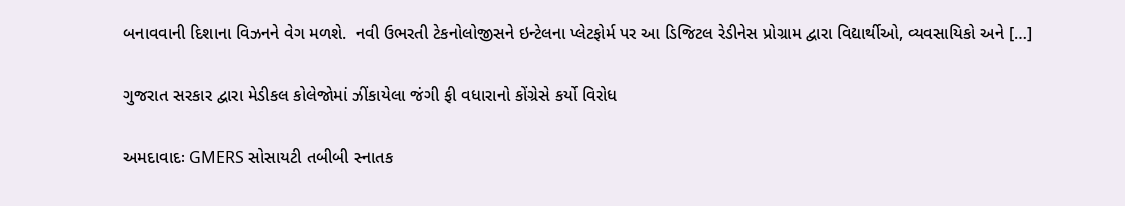બનાવવાની દિશાના વિઝનને વેગ મળશે.  નવી ઉભરતી ટેકનોલોજીસને ઇન્‍ટેલના પ્લેટફોર્મ પર આ ડિજિટલ રેડીનેસ પ્રોગ્રામ દ્વારા વિદ્યાર્થીઓ, વ્યવસાયિકો અને […]

ગુજરાત સરકાર દ્વારા મેડીકલ કોલેજોમાં ઝીંકાયેલા જંગી ફી વધારાનો કોંગ્રેસે કર્યો વિરોધ

અમદાવાદઃ GMERS સોસાયટી તબીબી સ્નાતક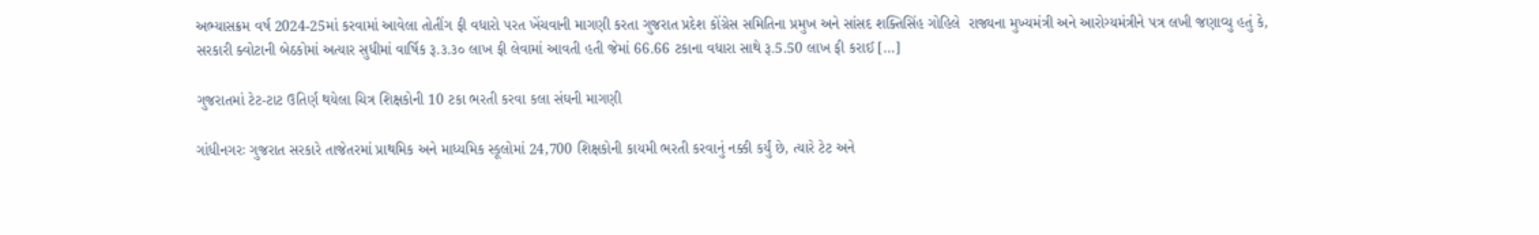અભ્યાસક્રમ વર્ષ 2024-25માં કરવામાં આવેલા તોતીંગ ફી વધારો પરત ખેંચવાની માગણી કરતા ગુજરાત પ્રદેશ કોંગ્રેસ સમિતિના પ્રમુખ અને સાંસદ શક્તિસિંહ ગોહિલે  રાજ્યના મુખ્યમંત્રી અને આરોગ્યમંત્રીને પત્ર લખી જણાવ્યુ હતું કે,  સરકારી ક્વોટાની બેઠકોમાં અત્યાર સુધીમાં વાર્ષિક રૂ.૩.૩૦ લાખ ફી લેવામાં આવતી હતી જેમાં 66.66 ટકાના વધારા સાથે રૂ.5.50 લાખ ફી કરાઈ […]

ગુજરાતમાં ટેટ-ટાટ ઉતિર્ણ થયેલા ચિત્ર શિક્ષકોની 10 ટકા ભરતી કરવા કલા સંઘની માગણી

ગાંધીનગરઃ ગુજરાત સરકારે તાજેતરમાં પ્રાથમિક અને માધ્યમિક સ્કૂલોમાં 24,700 શિક્ષકોની કાયમી ભરતી કરવાનું નક્કી કર્યું છે, ત્યારે ટેટ અને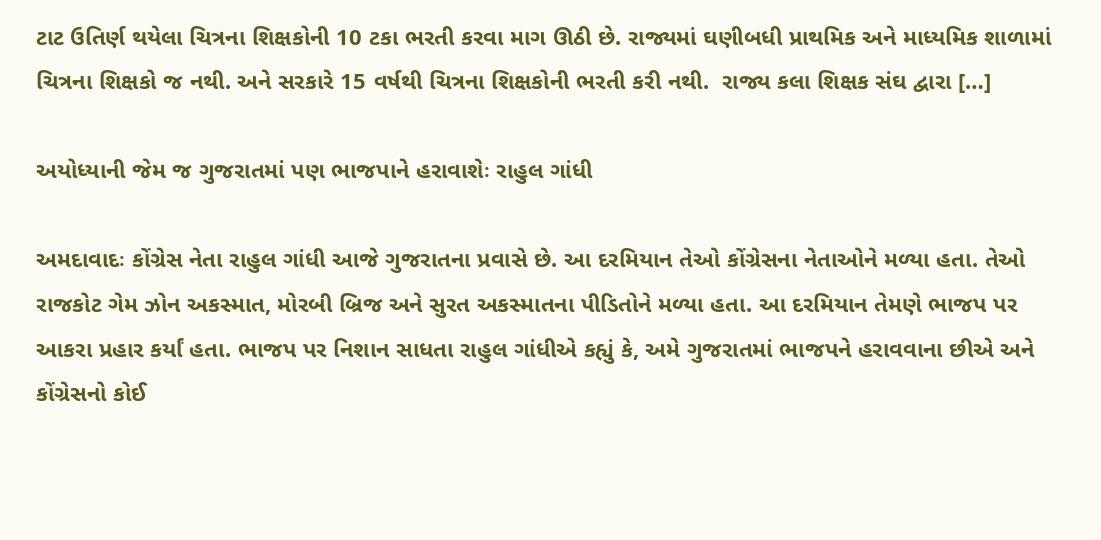ટાટ ઉતિર્ણ થયેલા ચિત્રના શિક્ષકોની 10 ટકા ભરતી કરવા માગ ઊઠી છે. રાજ્યમાં ઘણીબધી પ્રાથમિક અને માધ્યમિક શાળામાં ચિત્રના શિક્ષકો જ નથી. અને સરકારે 15 વર્ષથી ચિત્રના શિક્ષકોની ભરતી કરી નથી.  રાજ્ય કલા શિક્ષક સંઘ દ્વારા […]

અયોધ્યાની જેમ જ ગુજરાતમાં પણ ભાજપાને હરાવાશેઃ રાહુલ ગાંધી

અમદાવાદઃ કોંગ્રેસ નેતા રાહુલ ગાંધી આજે ગુજરાતના પ્રવાસે છે. આ દરમિયાન તેઓ કોંગ્રેસના નેતાઓને મળ્યા હતા. તેઓ રાજકોટ ગેમ ઝોન અકસ્માત, મોરબી બ્રિજ અને સુરત અકસ્માતના પીડિતોને મળ્યા હતા. આ દરમિયાન તેમણે ભાજપ પર આકરા પ્રહાર કર્યાં હતા. ભાજપ પર નિશાન સાધતા રાહુલ ગાંધીએ કહ્યું કે, અમે ગુજરાતમાં ભાજપને હરાવવાના છીએ અને કોંગ્રેસનો કોઈ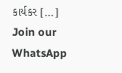કાર્યકર […]
Join our WhatsApp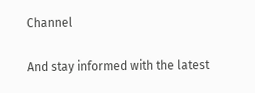Channel

And stay informed with the latest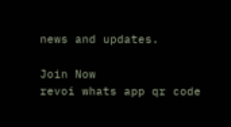news and updates.

Join Now
revoi whats app qr code